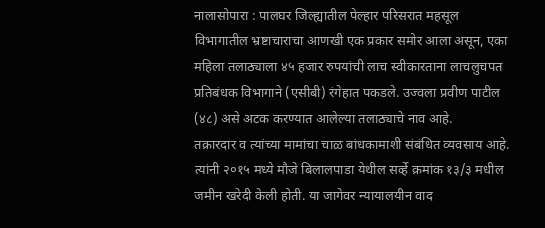नालासोपारा : पालघर जिल्ह्यातील पेल्हार परिसरात महसूल विभागातील भ्रष्टाचाराचा आणखी एक प्रकार समोर आला असून, एका महिला तलाठ्याला ४५ हजार रुपयांची लाच स्वीकारताना लाचलुचपत प्रतिबंधक विभागाने (एसीबी) रंगेहात पकडले. उज्वला प्रवीण पाटील (४८) असे अटक करण्यात आलेल्या तलाठ्याचे नाव आहे.
तक्रारदार व त्यांच्या मामांचा चाळ बांधकामाशी संबंधित व्यवसाय आहे. त्यांनी २०१५ मध्ये मौजे बिलालपाडा येथील सर्व्हे क्रमांक १३/३ मधील जमीन खरेदी केली होती. या जागेवर न्यायालयीन वाद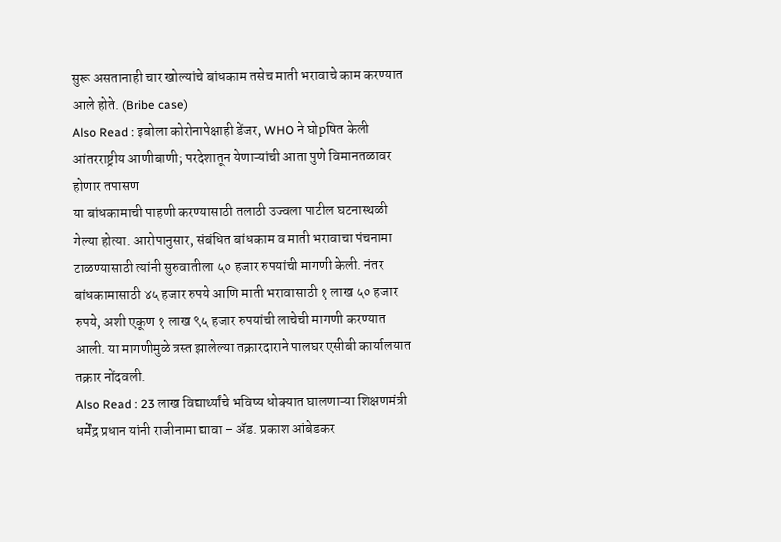सुरू असतानाही चार खोल्यांचे बांधकाम तसेच माती भरावाचे काम करण्यात आले होते. (Bribe case)
Also Read : इबोला कोरोनापेक्षाही डेंजर, WHO ने घोpषित केली आंतरराष्ट्रीय आणीबाणी; परदेशातून येणाऱ्यांची आता पुणे विमानतळावर होणार तपासण
या बांधकामाची पाहणी करण्यासाठी तलाठी उज्वला पाटील घटनास्थळी गेल्या होत्या. आरोपानुसार, संबंधित बांधकाम व माती भरावाचा पंचनामा टाळण्यासाठी त्यांनी सुरुवातीला ५० हजार रुपयांची मागणी केली. नंतर बांधकामासाठी ४५ हजार रुपये आणि माती भरावासाठी १ लाख ५० हजार रुपये, अशी एकूण १ लाख ९५ हजार रुपयांची लाचेची मागणी करण्यात आली. या मागणीमुळे त्रस्त झालेल्या तक्रारदाराने पालघर एसीबी कार्यालयात तक्रार नोंदवली.
Also Read : 23 लाख विद्यार्थ्यांचे भविष्य धोक्यात घालणाऱ्या शिक्षणमंत्री धर्मेंद्र प्रधान यांनी राजीनामा द्यावा – ॲड. प्रकाश आंबेडकर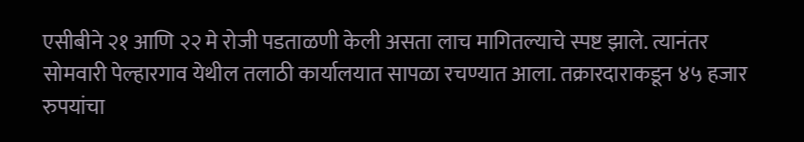एसीबीने २१ आणि २२ मे रोजी पडताळणी केली असता लाच मागितल्याचे स्पष्ट झाले. त्यानंतर सोमवारी पेल्हारगाव येथील तलाठी कार्यालयात सापळा रचण्यात आला. तक्रारदाराकडून ४५ हजार रुपयांचा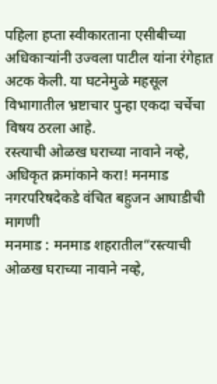पहिला हप्ता स्वीकारताना एसीबीच्या अधिकाऱ्यांनी उज्वला पाटील यांना रंगेहात अटक केली. या घटनेमुळे महसूल विभागातील भ्रष्टाचार पुन्हा एकदा चर्चेचा विषय ठरला आहे.
रस्त्याची ओळख घराच्या नावाने नव्हे, अधिकृत क्रमांकाने करा! मनमाड नगरपरिषदेकडे वंचित बहुजन आघाडीची मागणी
मनमाड : मनमाड शहरातील“रस्त्याची ओळख घराच्या नावाने नव्हे,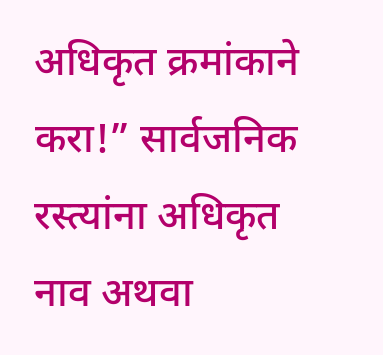अधिकृत क्रमांकाने करा!” सार्वजनिक रस्त्यांना अधिकृत नाव अथवा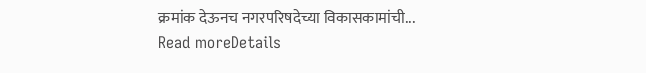क्रमांक देऊनच नगरपरिषदेच्या विकासकामांची...
Read moreDetails